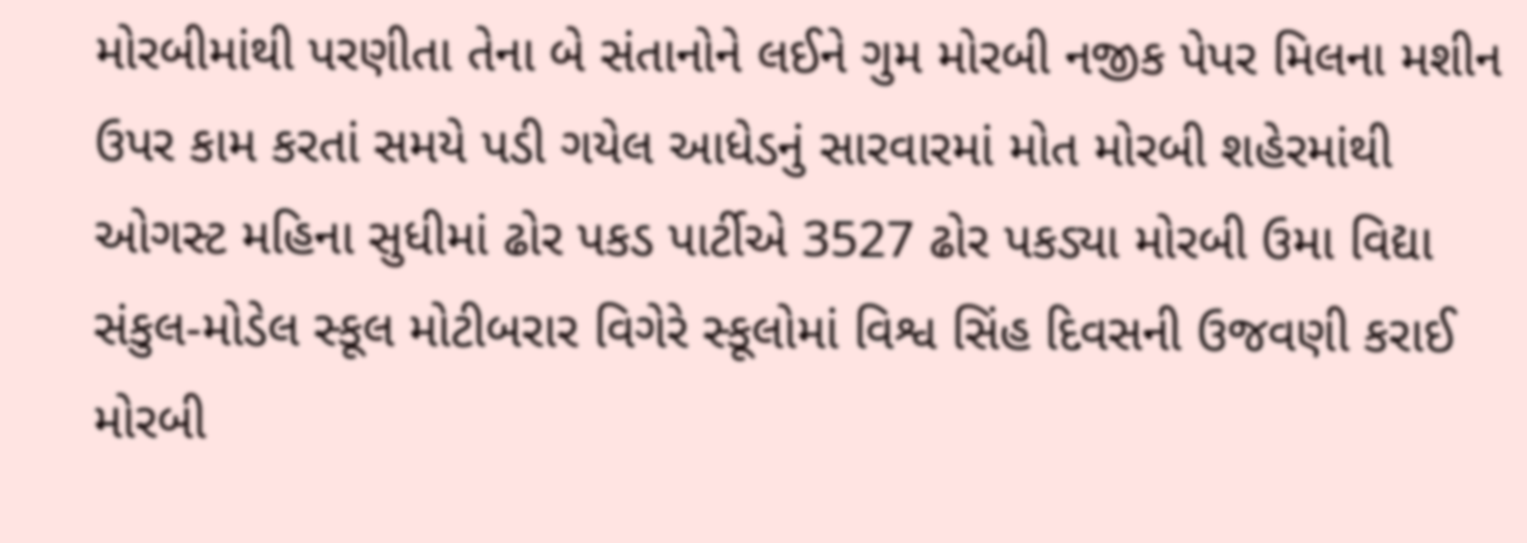મોરબીમાંથી પરણીતા તેના બે સંતાનોને લઈને ગુમ મોરબી નજીક પેપર મિલના મશીન ઉપર કામ કરતાં સમયે પડી ગયેલ આધેડનું સારવારમાં મોત મોરબી શહેરમાંથી ઓગસ્ટ મહિના સુધીમાં ઢોર પકડ પાર્ટીએ 3527 ઢોર પકડ્યા મોરબી ઉમા વિદ્યા સંકુલ-મોડેલ સ્કૂલ મોટીબરાર વિગેરે સ્કૂલોમાં વિશ્વ સિંહ દિવસની ઉજવણી કરાઈ મોરબી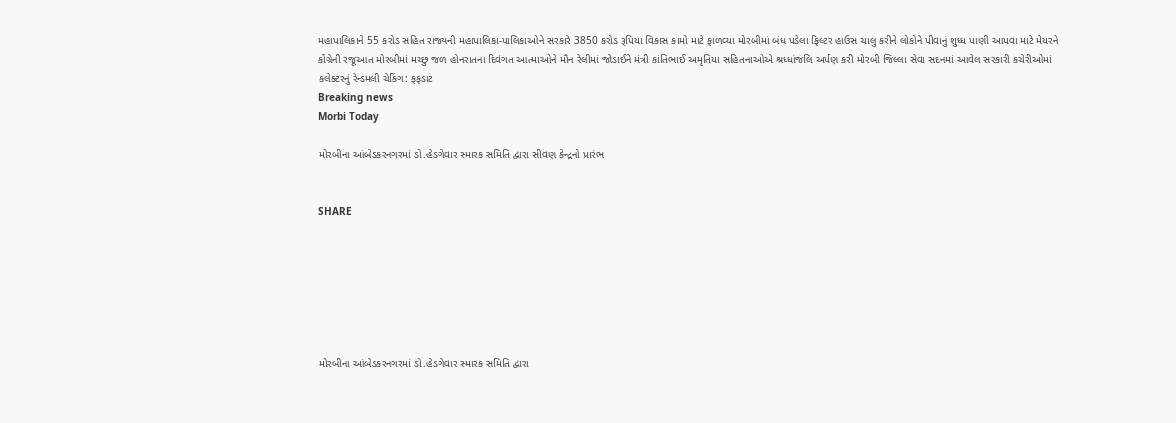મહાપાલિકાને 55 કરોડ સહિત રાજ્યની મહાપાલિકા-પાલિકાઓને સરકારે 3850 કરોડ રૂપિયા વિકાસ કામો માટે ફાળવ્યા મોરબીમાં બંધ પડેલા ફિલ્ટર હાઉસ ચાલુ કરીને લોકોને પીવાનું શુધ્ધ પાણી આપવા માટે મેયરને કોંગ્રેની રજૂઆત મોરબીમાં મચ્છુ જળ હોનરાતના દિવંગત આત્માઓને મૌન રેલીમાં જોડાઈને મંત્રી કાંતિભાઈ અમૃતિયા સહિતનાઓએ શ્રધ્ધાંજલિ અર્પણ કરી મોરબી જિલ્લા સેવા સદનમાં આવેલ સરકારી કચેરીઓમાં કલેક્ટરનું રેન્ડમલી ચેકિંગ: ફફડાટ
Breaking news
Morbi Today

મોરબીના આંબેડકરનગરમાં ડો.હેડગેવાર સ્મારક સમિતિ દ્વારા સીવણ કેન્દ્રનો પ્રારંભ


SHARE







મોરબીના આંબેડકરનગરમાં ડો.હેડગેવાર સ્મારક સમિતિ દ્વારા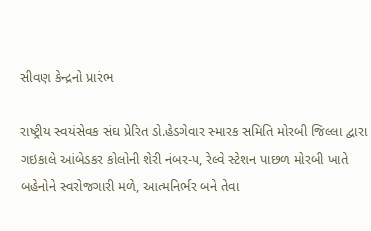સીવણ કેન્દ્રનો પ્રારંભ

રાષ્ટ્રીય સ્વયંસેવક સંઘ પ્રેરિત ડો.હેડગેવાર સ્મારક સમિતિ મોરબી જિલ્લા દ્વારા ગઇકાલે આંબેડકર કોલોની શેરી નંબર-૫, રેલ્વે સ્ટેશન પાછળ મોરબી ખાતે બહેનોને સ્વરોજગારી મળે, આત્મનિર્ભર બને તેવા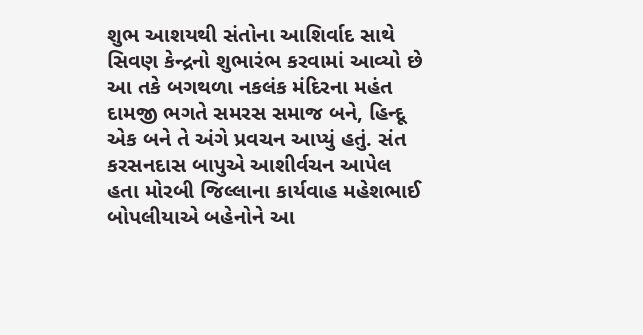શુભ આશયથી સંતોના આશિર્વાદ સાથે સિવણ કેન્દ્રનો શુભારંભ કરવામાં આવ્યો છે આ તકે બગથળા નકલંક મંદિરના મહંત દામજી ભગતે સમરસ સમાજ બને, હિન્દૂ એક બને તે અંગે પ્રવચન આપ્યું હતું. સંત કરસનદાસ બાપુએ આશીર્વચન આપેલ હતા મોરબી જિલ્લાના કાર્યવાહ મહેશભાઈ બોપલીયાએ બહેનોને આ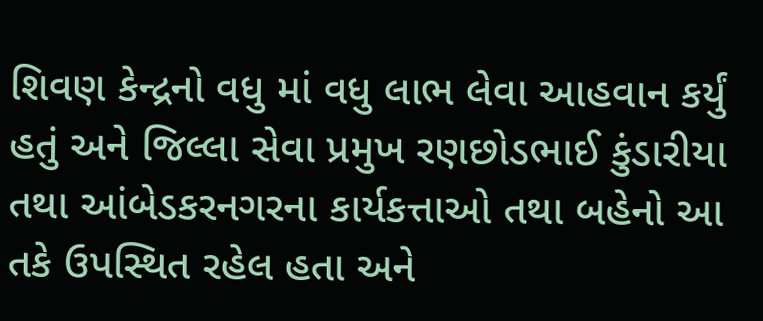શિવણ કેન્દ્રનો વધુ માં વધુ લાભ લેવા આહવાન કર્યું હતું અને જિલ્લા સેવા પ્રમુખ રણછોડભાઈ કુંડારીયા તથા આંબેડકરનગરના કાર્યકત્તાઓ તથા બહેનો આ તકે ઉપસ્થિત રહેલ હતા અને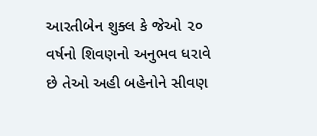આરતીબેન શુક્લ કે જેઓ ૨૦ વર્ષનો શિવણનો અનુભવ ધરાવે છે તેઓ અહી બહેનોને સીવણ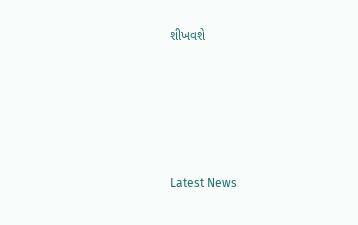શીખવશે






Latest News